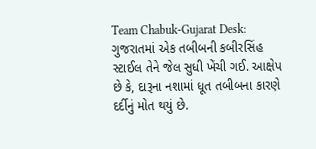Team Chabuk-Gujarat Desk: ગુજરાતમાં એક તબીબની કબીરસિંહ સ્ટાઈલ તેને જેલ સુધી ખેંચી ગઈ. આક્ષેપ છે કે, દારૂના નશામાં ધૂત તબીબના કારણે દર્દીનું મોત થયું છે.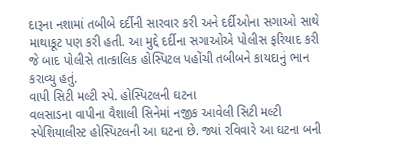દારૂના નશામાં તબીબે દર્દીની સારવાર કરી અને દર્દીઓના સગાઓ સાથે માથાકૂટ પણ કરી હતી. આ મુદ્દે દર્દીના સગાઓએ પોલીસ ફરિયાદ કરી જે બાદ પોલીસે તાત્કાલિક હોસ્પિટલ પહોંચી તબીબને કાયદાનું ભાન કરાવ્યુ હતું.
વાપી સિટી મલ્ટી સ્પે. હોસ્પિટલની ઘટના
વલસાડના વાપીના વૈશાલી સિનેમાં નજીક આવેલી સિટી મલ્ટી સ્પેશિયાલીસ્ટ હોસ્પિટલની આ ઘટના છે. જ્યાં રવિવારે આ ઘટના બની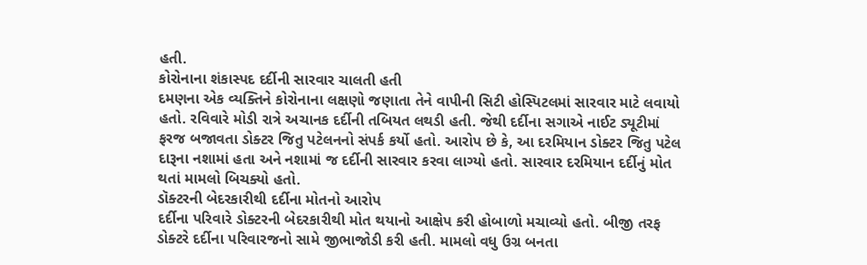હતી.
કોરોનાના શંકાસ્પદ દર્દીની સારવાર ચાલતી હતી
દમણના એક વ્યક્તિને કોરોનાના લક્ષણો જણાતા તેને વાપીની સિટી હોસ્પિટલમાં સારવાર માટે લવાયો હતો. રવિવારે મોડી રાત્રે અચાનક દર્દીની તબિયત લથડી હતી. જેથી દર્દીના સગાએ નાઈટ ડ્યૂટીમાં ફરજ બજાવતા ડોક્ટર જિતુ પટેલનનો સંપર્ક કર્યો હતો. આરોપ છે કે, આ દરમિયાન ડોક્ટર જિતુ પટેલ દારૂના નશામાં હતા અને નશામાં જ દર્દીની સારવાર કરવા લાગ્યો હતો. સારવાર દરમિયાન દર્દીનું મોત થતાં મામલો બિચક્યો હતો.
ડૉક્ટરની બેદરકારીથી દર્દીના મોતનો આરોપ
દર્દીના પરિવારે ડોક્ટરની બેદરકારીથી મોત થયાનો આક્ષેપ કરી હોબાળો મચાવ્યો હતો. બીજી તરફ ડોક્ટરે દર્દીના પરિવારજનો સામે જીભાજોડી કરી હતી. મામલો વધુ ઉગ્ર બનતા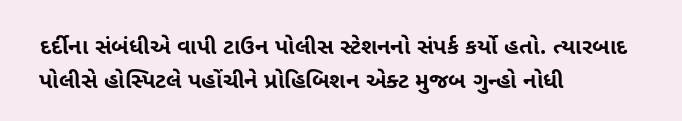દર્દીના સંબંધીએ વાપી ટાઉન પોલીસ સ્ટેશનનો સંપર્ક કર્યો હતો. ત્યારબાદ પોલીસે હોસ્પિટલે પહોંચીને પ્રોહિબિશન એક્ટ મુજબ ગુન્હો નોધી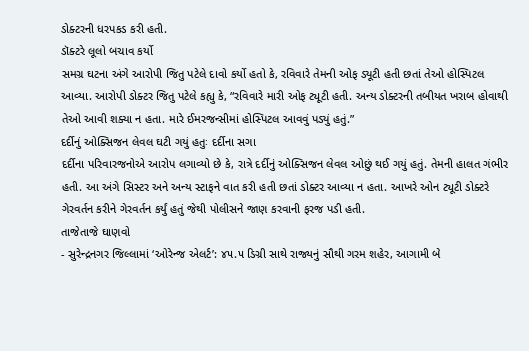ડોક્ટરની ધરપકડ કરી હતી.
ડૉક્ટરે લૂલો બચાવ કર્યો
સમગ્ર ઘટના અંગે આરોપી જિતુ પટેલે દાવો કર્યો હતો કે, રવિવારે તેમની ઓફ ડ્યૂટી હતી છતાં તેઓ હોસ્પિટલ આવ્યા. આરોપી ડોક્ટર જિતુ પટેલે કહ્યુ કે, “રવિવારે મારી ઓફ ટ્યૂટી હતી. અન્ય ડોક્ટરની તબીયત ખરાબ હોવાથી તેઓ આવી શક્યા ન હતા. મારે ઈમરજન્સીમાં હોસ્પિટલ આવવું પડ્યું હતું.”
દર્દીનું ઓક્સિજન લેવલ ઘટી ગયું હતુઃ દર્દીના સગા
દર્દીના પરિવારજનોએ આરોપ લગાવ્યો છે કે, રાત્રે દર્દીનું ઓક્સિજન લેવલ ઓછું થઈ ગયું હતું. તેમની હાલત ગંભીર હતી. આ અંગે સિસ્ટર અને અન્ય સ્ટાફને વાત કરી હતી છતાં ડોક્ટર આવ્યા ન હતા. આખરે ઓન ટ્યૂટી ડોક્ટરે ગેરવર્તન કરીને ગેરવર્તન કર્યું હતું જેથી પોલીસને જાણ કરવાની ફરજ પડી હતી.
તાજેતાજે ઘાણવો
- સુરેન્દ્રનગર જિલ્લામાં ‘ઓરેન્જ એલર્ટ’: ૪૫.૫ ડિગ્રી સાથે રાજ્યનું સૌથી ગરમ શહેર, આગામી બે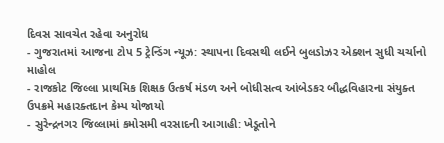દિવસ સાવચેત રહેવા અનુરોધ
- ગુજરાતમાં આજના ટોપ 5 ટ્રેન્ડિંગ ન્યૂઝ: સ્થાપના દિવસથી લઈને બુલડોઝર એક્શન સુધી ચર્ચાનો માહોલ
- રાજકોટ જિલ્લા પ્રાથમિક શિક્ષક ઉત્કર્ષ મંડળ અને બોધીસત્વ આંબેડકર બૌદ્ધવિહારના સંયુક્ત ઉપક્રમે મહારક્તદાન કેમ્પ યોજાયો
- સુરેન્દ્રનગર જિલ્લામાં કમોસમી વરસાદની આગાહી: ખેડૂતોને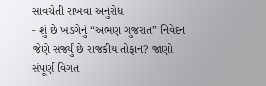સાવચેતી રાખવા અનુરોધ
- શું છે ખડગેનું “અભણ ગુજરાત” નિવેદન જેણે સર્જ્યું છે રાજકીય તોફાન? જાણો સંપૂર્ણ વિગત